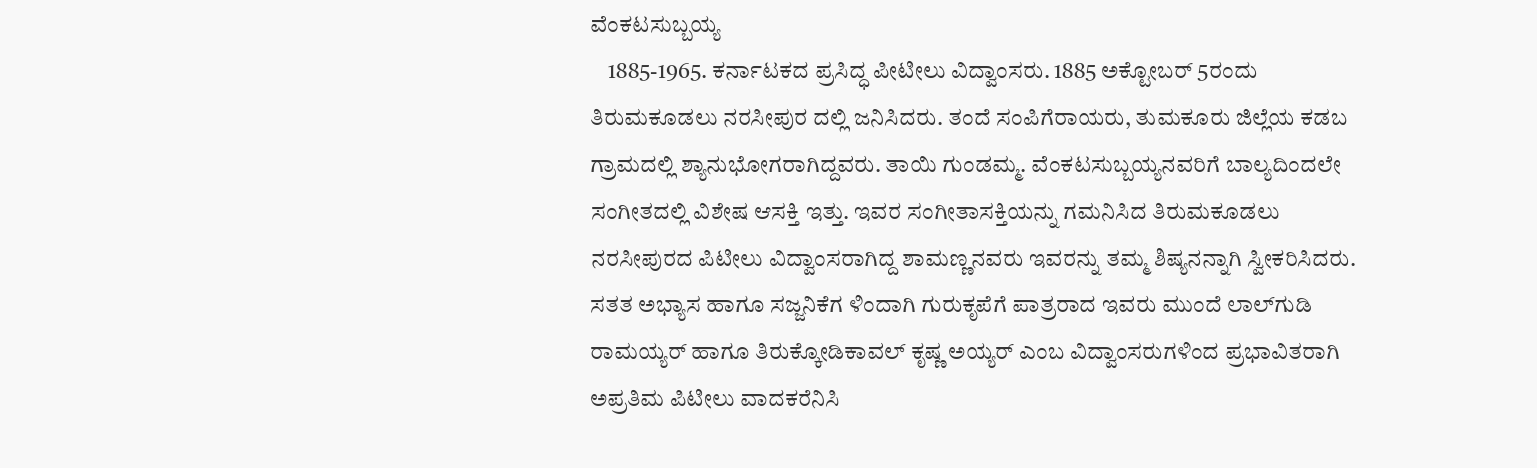ವೆಂಕಟಸುಬ್ಬಯ್ಯ
    1885-1965. ಕರ್ನಾಟಕದ ಪ್ರಸಿದ್ಧ ಪೀಟೀಲು ವಿದ್ವಾಂಸರು. 1885 ಅಕ್ಟೋಬರ್ 5ರಂದು ತಿರುಮಕೂಡಲು ನರಸೀಪುರ ದಲ್ಲಿ ಜನಿಸಿದರು. ತಂದೆ ಸಂಪಿಗೆರಾಯರು, ತುಮಕೂರು ಜಿಲ್ಲೆಯ ಕಡಬ ಗ್ರಾಮದಲ್ಲಿ ಶ್ಯಾನುಭೋಗರಾಗಿದ್ದವರು. ತಾಯಿ ಗುಂಡಮ್ಮ. ವೆಂಕಟಸುಬ್ಬಯ್ಯನವರಿಗೆ ಬಾಲ್ಯದಿಂದಲೇ ಸಂಗೀತದಲ್ಲಿ ವಿಶೇಷ ಆಸಕ್ತಿ ಇತ್ತು. ಇವರ ಸಂಗೀತಾಸಕ್ತಿಯನ್ನು ಗಮನಿಸಿದ ತಿರುಮಕೂಡಲು ನರಸೀಪುರದ ಪಿಟೀಲು ವಿದ್ವಾಂಸರಾಗಿದ್ದ ಶಾಮಣ್ಣನವರು ಇವರನ್ನು ತಮ್ಮ ಶಿಷ್ಯನನ್ನಾಗಿ ಸ್ವೀಕರಿಸಿದರು. ಸತತ ಅಭ್ಯಾಸ ಹಾಗೂ ಸಜ್ಜನಿಕೆಗ ಳಿಂದಾಗಿ ಗುರುಕೃಪೆಗೆ ಪಾತ್ರರಾದ ಇವರು ಮುಂದೆ ಲಾಲ್‍ಗುಡಿ ರಾಮಯ್ಯರ್ ಹಾಗೂ ತಿರುಕ್ಕೋಡಿಕಾವಲ್ ಕೃಷ್ಣ ಅಯ್ಯರ್ ಎಂಬ ವಿದ್ವಾಂಸರುಗಳಿಂದ ಪ್ರಭಾವಿತರಾಗಿ ಅಪ್ರತಿಮ ಪಿಟೀಲು ವಾದಕರೆನಿಸಿ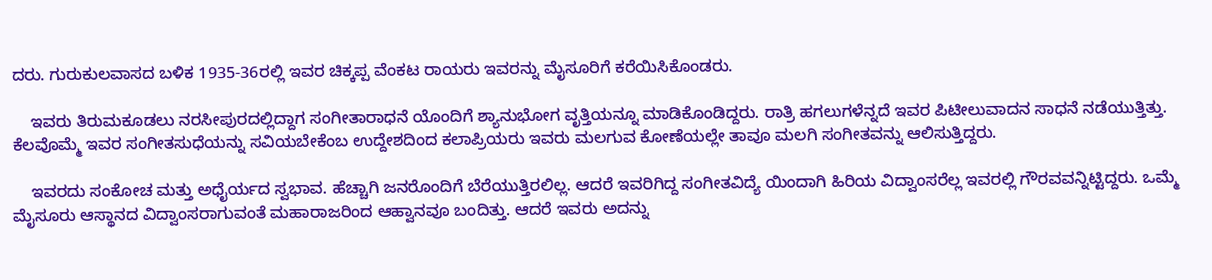ದರು. ಗುರುಕುಲವಾಸದ ಬಳಿಕ 1935-36ರಲ್ಲಿ ಇವರ ಚಿಕ್ಕಪ್ಪ ವೆಂಕಟ ರಾಯರು ಇವರನ್ನು ಮೈಸೂರಿಗೆ ಕರೆಯಿಸಿಕೊಂಡರು.

    ಇವರು ತಿರುಮಕೂಡಲು ನರಸೀಪುರದಲ್ಲಿದ್ದಾಗ ಸಂಗೀತಾರಾಧನೆ ಯೊಂದಿಗೆ ಶ್ಯಾನುಭೋಗ ವೃತ್ತಿಯನ್ನೂ ಮಾಡಿಕೊಂಡಿದ್ದರು. ರಾತ್ರಿ ಹಗಲುಗಳೆನ್ನದೆ ಇವರ ಪಿಟೀಲುವಾದನ ಸಾಧನೆ ನಡೆಯುತ್ತಿತ್ತು. ಕೆಲವೊಮ್ಮೆ ಇವರ ಸಂಗೀತಸುಧೆಯನ್ನು ಸವಿಯಬೇಕೆಂಬ ಉದ್ದೇಶದಿಂದ ಕಲಾಪ್ರಿಯರು ಇವರು ಮಲಗುವ ಕೋಣೆಯಲ್ಲೇ ತಾವೂ ಮಲಗಿ ಸಂಗೀತವನ್ನು ಆಲಿಸುತ್ತಿದ್ದರು.

    ಇವರದು ಸಂಕೋಚ ಮತ್ತು ಅಧೈರ್ಯದ ಸ್ವಭಾವ. ಹೆಚ್ಚಾಗಿ ಜನರೊಂದಿಗೆ ಬೆರೆಯುತ್ತಿರಲಿಲ್ಲ. ಆದರೆ ಇವರಿಗಿದ್ದ ಸಂಗೀತವಿದ್ಯೆ ಯಿಂದಾಗಿ ಹಿರಿಯ ವಿದ್ವಾಂಸರೆಲ್ಲ ಇವರಲ್ಲಿ ಗೌರವವನ್ನಿಟ್ಟಿದ್ದರು. ಒಮ್ಮೆ ಮೈಸೂರು ಆಸ್ಥಾನದ ವಿದ್ವಾಂಸರಾಗುವಂತೆ ಮಹಾರಾಜರಿಂದ ಆಹ್ವಾನವೂ ಬಂದಿತ್ತು. ಆದರೆ ಇವರು ಅದನ್ನು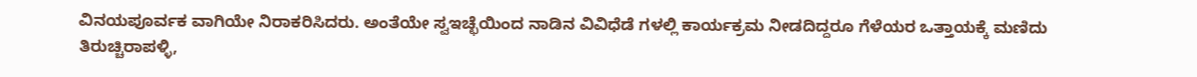ವಿನಯಪೂರ್ವಕ ವಾಗಿಯೇ ನಿರಾಕರಿಸಿದರು. ಅಂತೆಯೇ ಸ್ವಇಚ್ಛೆಯಿಂದ ನಾಡಿನ ವಿವಿಧೆಡೆ ಗಳಲ್ಲಿ ಕಾರ್ಯಕ್ರಮ ನೀಡದಿದ್ದರೂ ಗೆಳೆಯರ ಒತ್ತಾಯಕ್ಕೆ ಮಣಿದು ತಿರುಚ್ಚಿರಾಪಳ್ಳಿ,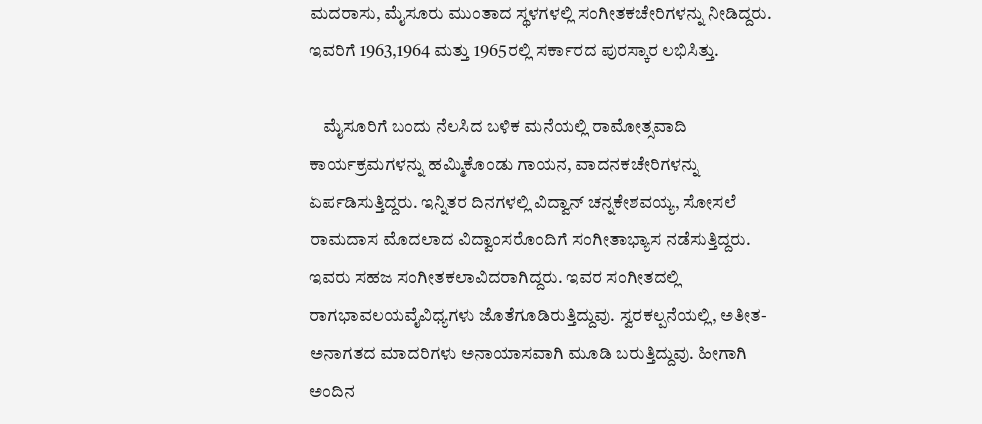ಮದರಾಸು, ಮೈಸೂರು ಮುಂತಾದ ಸ್ಥಳಗಳಲ್ಲಿ ಸಂಗೀತಕಚೇರಿಗಳನ್ನು ನೀಡಿದ್ದರು. ಇವರಿಗೆ 1963,1964 ಮತ್ತು 1965ರಲ್ಲಿ ಸರ್ಕಾರದ ಪುರಸ್ಕಾರ ಲಭಿಸಿತ್ತು.

    ಮೈಸೂರಿಗೆ ಬಂದು ನೆಲಸಿದ ಬಳಿಕ ಮನೆಯಲ್ಲಿ ರಾಮೋತ್ಸವಾದಿ ಕಾರ್ಯಕ್ರಮಗಳನ್ನು ಹಮ್ಮಿಕೊಂಡು ಗಾಯನ, ವಾದನಕಚೇರಿಗಳನ್ನು ಏರ್ಪಡಿಸುತ್ತಿದ್ದರು. ಇನ್ನಿತರ ದಿನಗಳಲ್ಲಿ ವಿದ್ವಾನ್ ಚನ್ನಕೇಶವಯ್ಯ, ಸೋಸಲೆ ರಾಮದಾಸ ಮೊದಲಾದ ವಿದ್ವಾಂಸರೊಂದಿಗೆ ಸಂಗೀತಾಭ್ಯಾಸ ನಡೆಸುತ್ತಿದ್ದರು. ಇವರು ಸಹಜ ಸಂಗೀತಕಲಾವಿದರಾಗಿದ್ದರು. ಇವರ ಸಂಗೀತದಲ್ಲಿ ರಾಗಭಾವಲಯವೈವಿಧ್ಯಗಳು ಜೊತೆಗೂಡಿರುತ್ತಿದ್ದುವು. ಸ್ವರಕಲ್ಪನೆಯಲ್ಲಿ, ಅತೀತ-ಅನಾಗತದ ಮಾದರಿಗಳು ಅನಾಯಾಸವಾಗಿ ಮೂಡಿ ಬರುತ್ತಿದ್ದುವು. ಹೀಗಾಗಿ ಅಂದಿನ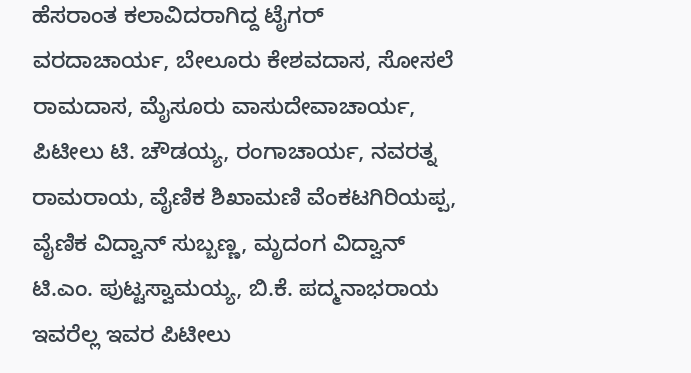ಹೆಸರಾಂತ ಕಲಾವಿದರಾಗಿದ್ದ ಟೈಗರ್ ವರದಾಚಾರ್ಯ, ಬೇಲೂರು ಕೇಶವದಾಸ, ಸೋಸಲೆ ರಾಮದಾಸ, ಮೈಸೂರು ವಾಸುದೇವಾಚಾರ್ಯ, ಪಿಟೀಲು ಟಿ. ಚೌಡಯ್ಯ, ರಂಗಾಚಾರ್ಯ, ನವರತ್ನ ರಾಮರಾಯ, ವೈಣಿಕ ಶಿಖಾಮಣಿ ವೆಂಕಟಗಿರಿಯಪ್ಪ, ವೈಣಿಕ ವಿದ್ವಾನ್ ಸುಬ್ಬಣ್ಣ, ಮೃದಂಗ ವಿದ್ವಾನ್ ಟಿ.ಎಂ. ಪುಟ್ಟಸ್ವಾಮಯ್ಯ, ಬಿ.ಕೆ. ಪದ್ಮನಾಭರಾಯ ಇವರೆಲ್ಲ ಇವರ ಪಿಟೀಲು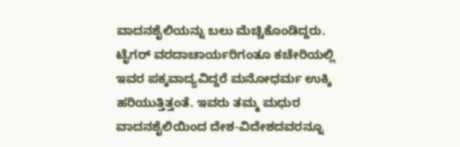ವಾದನಶೈಲಿಯನ್ನು ಬಲು ಮೆಚ್ಚಿಕೊಂಡಿದ್ದರು. ಟೈಗರ್ ವರದಾಚಾರ್ಯರಿಗಂತೂ ಕಚೇರಿಯಲ್ಲಿ ಇವರ ಪಕ್ಕವಾದ್ಯವಿದ್ದರೆ ಮನೋಧರ್ಮ ಉಕ್ಕಿ ಹರಿಯುತ್ತಿತ್ತಂತೆ. ಇವರು ತಮ್ಮ ಮಧುರ ವಾದನಶೈಲಿಯಿಂದ ದೇಶ-ವಿದೇಶದವರನ್ನೂ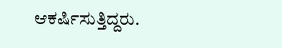ಆಕರ್ಷಿಸುತ್ತಿದ್ದರು.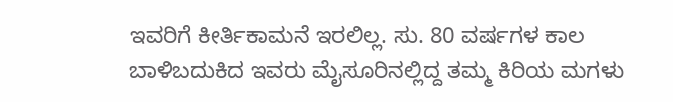ಇವರಿಗೆ ಕೀರ್ತಿಕಾಮನೆ ಇರಲಿಲ್ಲ. ಸು. 80 ವರ್ಷಗಳ ಕಾಲ ಬಾಳಿಬದುಕಿದ ಇವರು ಮೈಸೂರಿನಲ್ಲಿದ್ದ ತಮ್ಮ ಕಿರಿಯ ಮಗಳು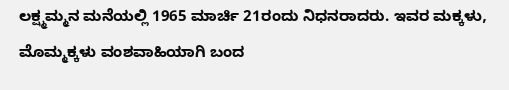ಲಕ್ಷ್ಮಮ್ಮನ ಮನೆಯಲ್ಲಿ 1965 ಮಾರ್ಚಿ 21ರಂದು ನಿಧನರಾದರು. ಇವರ ಮಕ್ಕಳು, ಮೊಮ್ಮಕ್ಕಳು ವಂಶವಾಹಿಯಾಗಿ ಬಂದ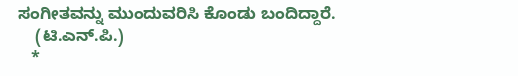ಸಂಗೀತವನ್ನು ಮುಂದುವರಿಸಿ ಕೊಂಡು ಬಂದಿದ್ದಾರೆ.
    (ಟಿ.ಎನ್.ಪಿ.)
   *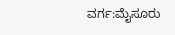ವರ್ಗ:ಮೈಸೂರು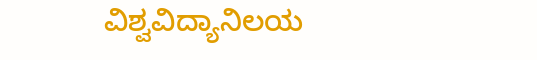ವಿಶ್ವವಿದ್ಯಾನಿಲಯ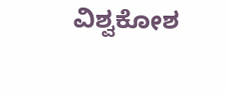ವಿಶ್ವಕೋಶ